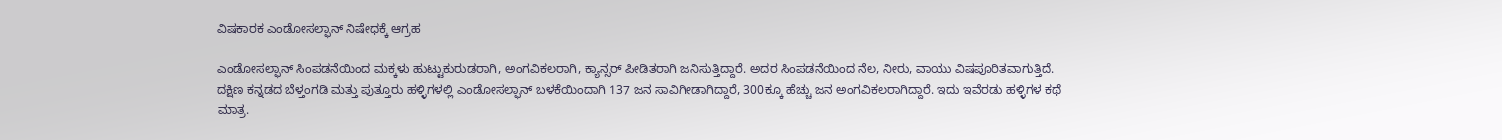ವಿಷಕಾರಕ ಎಂಡೋಸಲ್ಫಾನ್ ನಿಷೇಧಕ್ಕೆ ಆಗ್ರಹ

ಎಂಡೋಸಲ್ಫಾನ್ ಸಿಂಪಡನೆಯಿಂದ ಮಕ್ಕಳು ಹುಟ್ಟುಕುರುಡರಾಗಿ, ಅಂಗವಿಕಲರಾಗಿ, ಕ್ಯಾನ್ಸರ್ ಪೀಡಿತರಾಗಿ ಜನಿಸುತ್ತಿದ್ದಾರೆ. ಅದರ ಸಿಂಪಡನೆಯಿಂದ ನೆಲ, ನೀರು, ವಾಯು ವಿಷಪೂರಿತವಾಗುತ್ತಿದೆ. ದಕ್ಷಿಣ ಕನ್ನಡದ ಬೆಳ್ತಂಗಡಿ ಮತ್ತು ಪುತ್ತೂರು ಹಳ್ಳಿಗಳಲ್ಲಿ ಎಂಡೋಸಲ್ಫಾನ್ ಬಳಕೆಯಿಂದಾಗಿ 137 ಜನ ಸಾವಿಗೀಡಾಗಿದ್ದಾರೆ, 300ಕ್ಕೂ ಹೆಚ್ಚು ಜನ ಅಂಗವಿಕಲರಾಗಿದ್ದಾರೆ. ಇದು ಇವೆರಡು ಹಳ್ಳಿಗಳ ಕಥೆ ಮಾತ್ರ.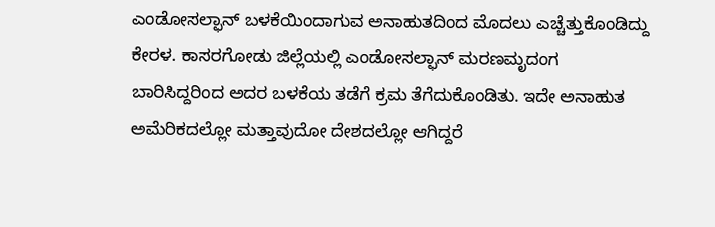ಎಂಡೋಸಲ್ಫಾನ್ ಬಳಕೆಯಿಂದಾಗುವ ಅನಾಹುತದಿಂದ ಮೊದಲು ಎಚ್ಚೆತ್ತುಕೊಂಡಿದ್ದು ಕೇರಳ. ಕಾಸರಗೋಡು ಜಿಲ್ಲೆಯಲ್ಲಿ ಎಂಡೋಸಲ್ಫಾನ್ ಮರಣಮೃದಂಗ ಬಾರಿಸಿದ್ದರಿಂದ ಅದರ ಬಳಕೆಯ ತಡೆಗೆ ಕ್ರಮ ತೆಗೆದುಕೊಂಡಿತು. ಇದೇ ಅನಾಹುತ ಅಮೆರಿಕದಲ್ಲೋ ಮತ್ತಾವುದೋ ದೇಶದಲ್ಲೋ ಆಗಿದ್ದರೆ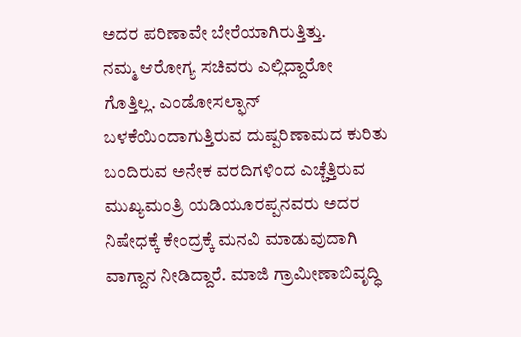ಅದರ ಪರಿಣಾವೇ ಬೇರೆಯಾಗಿರುತ್ತಿತ್ತು.
ನಮ್ಮ ಆರೋಗ್ಯ ಸಚಿವರು ಎಲ್ಲಿದ್ದಾರೋ ಗೊತ್ತಿಲ್ಲ. ಎಂಡೋಸಲ್ಫಾನ್ ಬಳಕೆಯಿಂದಾಗುತ್ತಿರುವ ದುಷ್ಪರಿಣಾಮದ ಕುರಿತು ಬಂದಿರುವ ಅನೇಕ ವರದಿಗಳಿಂದ ಎಚ್ಚೆತ್ತಿರುವ ಮುಖ್ಯಮಂತ್ರಿ ಯಡಿಯೂರಪ್ಪನವರು ಅದರ ನಿಷೇಧಕ್ಕೆ ಕೇಂದ್ರಕ್ಕೆ ಮನವಿ ಮಾಡುವುದಾಗಿ ವಾಗ್ದಾನ ನೀಡಿದ್ದಾರೆ. ಮಾಜಿ ಗ್ರಾಮೀಣಾಬಿವೃದ್ಧಿ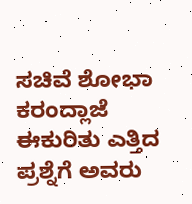ಸಚಿವೆ ಶೋಭಾ ಕರಂದ್ಲಾಜೆ ಈಕುರಿತು ಎತ್ತಿದ ಪ್ರಶ್ನೆಗೆ ಅವರು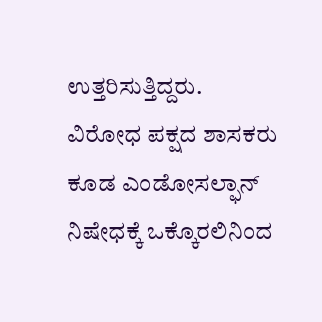ಉತ್ತರಿಸುತ್ತಿದ್ದರು.
ವಿರೋಧ ಪಕ್ಷದ ಶಾಸಕರು ಕೂಡ ಎಂಡೋಸಲ್ಫಾನ್ ನಿಷೇಧಕ್ಕೆ ಒಕ್ಕೊರಲಿನಿಂದ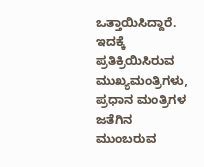ಒತ್ತಾಯಿಸಿದ್ದಾರೆ. ಇದಕ್ಕೆ ಪ್ರತಿಕ್ರಿಯಿಸಿರುವ ಮುಖ್ಯಮಂತ್ರಿಗಳು, ಪ್ರಧಾನ ಮಂತ್ರಿಗಳ ಜತೆಗಿನ ಮುಂಬರುವ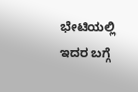ಭೇಟಿಯಲ್ಲಿ ಇದರ ಬಗ್ಗೆ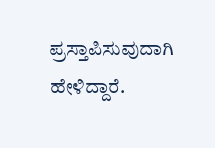ಪ್ರಸ್ತಾಪಿಸುವುದಾಗಿ ಹೇಳಿದ್ದಾರೆ.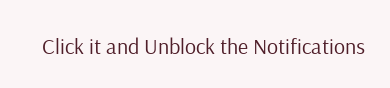Click it and Unblock the Notifications